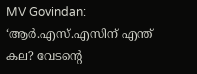MV Govindan: ‘ആർ.എസ്.എസിന് എന്ത് കല? വേടന്റെ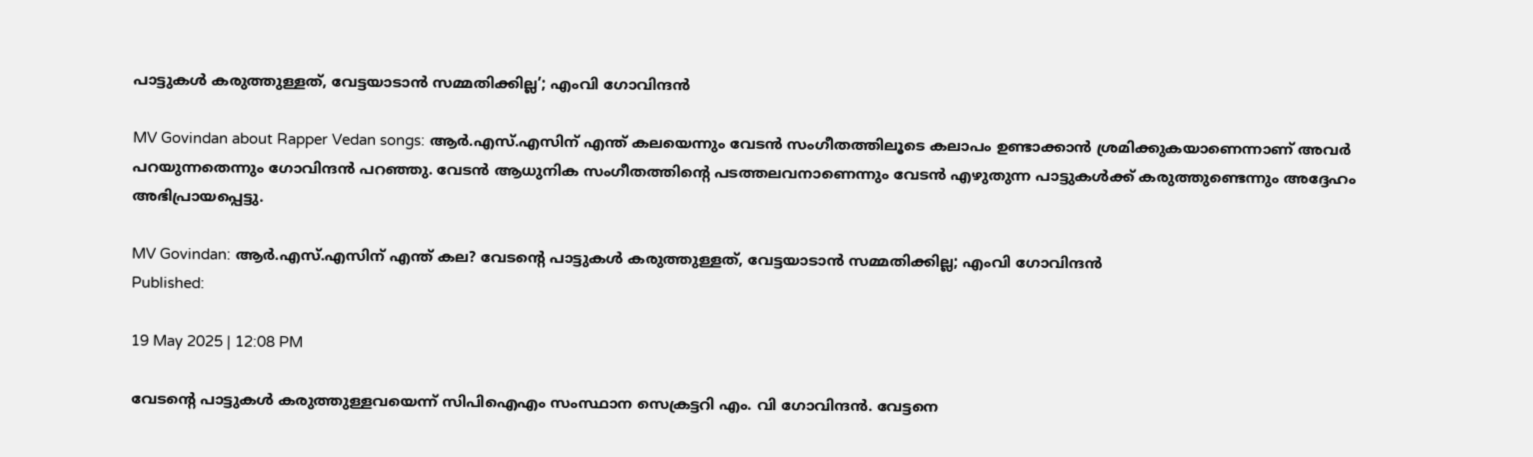പാട്ടുകൾ കരുത്തുള്ളത്, വേട്ടയാടാൻ സമ്മതിക്കില്ല’; എംവി ഗോവിന്ദൻ

MV Govindan about Rapper Vedan songs: ആർ.എസ്.എസിന് എന്ത് കലയെന്നും വേടൻ സംഗീതത്തിലൂടെ കലാപം ഉണ്ടാക്കാൻ ശ്രമിക്കുകയാണെന്നാണ് അവർ പറയുന്നതെന്നും ഗോവിന്ദൻ പറഞ്ഞു. വേടൻ ആധുനിക സംഗീതത്തിന്റെ പടത്തലവനാണെന്നും വേടൻ എഴുതുന്ന പാട്ടുകൾക്ക് കരുത്തുണ്ടെന്നും അദ്ദേഹം അഭിപ്രായപ്പെട്ടു.

MV Govindan: ആർ.എസ്.എസിന് എന്ത് കല? വേടന്റെ പാട്ടുകൾ കരുത്തുള്ളത്, വേട്ടയാടാൻ സമ്മതിക്കില്ല; എംവി ഗോവിന്ദൻ
Published:

19 May 2025 | 12:08 PM

വേടന്റെ പാട്ടുകൾ കരുത്തുള്ളവയെന്ന് സിപിഐഎം സംസ്ഥാന സെക്രട്ടറി എം. വി ഗോവിന്ദൻ. വേട്ടനെ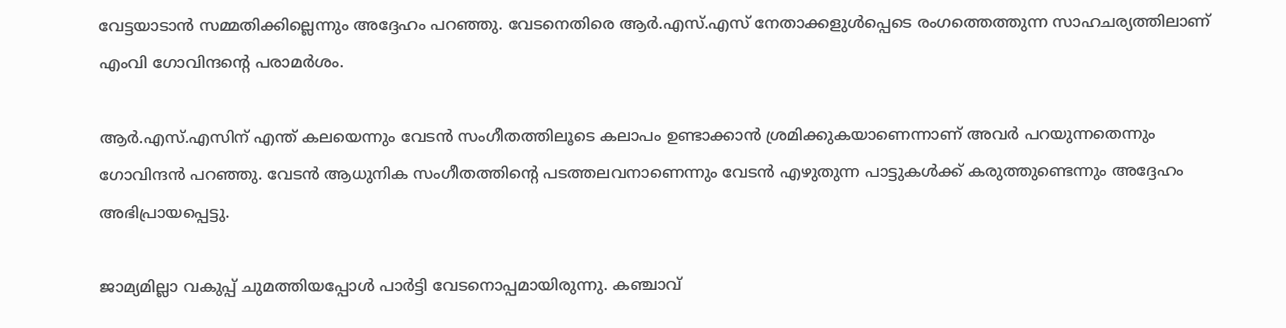വേട്ടയാടാൻ സമ്മതിക്കില്ലെന്നും അദ്ദേഹം പറഞ്ഞു. വേടനെതിരെ ആർ.എസ്.എസ് നേതാക്കളുൾപ്പെടെ രംഗത്തെത്തുന്ന സാഹചര്യത്തിലാണ് എംവി ഗോവിന്ദന്റെ പരാമർശം.

ആർ.എസ്.എസിന് എന്ത് കലയെന്നും വേടൻ സംഗീതത്തിലൂടെ കലാപം ഉണ്ടാക്കാൻ ശ്രമിക്കുകയാണെന്നാണ് അവർ പറയുന്നതെന്നും ഗോവിന്ദൻ പറഞ്ഞു. വേടൻ ആധുനിക സംഗീതത്തിന്റെ പടത്തലവനാണെന്നും വേടൻ എഴുതുന്ന പാട്ടുകൾക്ക് കരുത്തുണ്ടെന്നും അദ്ദേഹം അഭിപ്രായപ്പെട്ടു.

ജാമ്യമില്ലാ വകുപ്പ് ചുമത്തിയപ്പോൾ പാർട്ടി വേടനൊപ്പമായിരുന്നു. കഞ്ചാവ്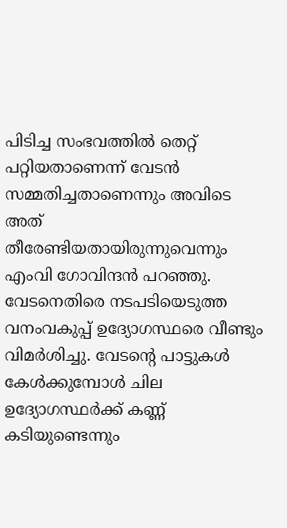പിടിച്ച സംഭവത്തിൽ തെറ്റ് പറ്റിയതാണെന്ന് വേടൻ സമ്മതിച്ചതാണെന്നും അവിടെ അത്  തീരേണ്ടിയതായിരുന്നുവെന്നും എംവി ഗോവിന്ദൻ പറഞ്ഞു. വേടനെതിരെ നടപടിയെടുത്ത വനംവകുപ്പ് ഉദ്യോഗസ്ഥരെ വീണ്ടും വിമർശിച്ചു. വേടന്റെ പാട്ടുകൾ കേൾക്കുമ്പോൾ ചില ഉദ്യോഗസ്ഥർക്ക് കണ്ണ് കടിയുണ്ടെന്നും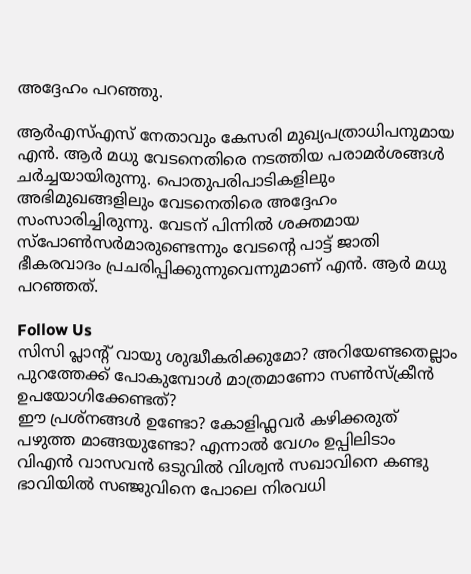അദ്ദേഹം പറഞ്ഞു.

ആർഎസ്എസ് നേതാവും കേസരി മുഖ്യപത്രാധിപനുമായ എൻ. ആർ മധു വേടനെതിരെ നടത്തിയ പരാമർശങ്ങൾ ചർച്ചയായിരുന്നു. പൊതുപരിപാടികളിലും അഭിമുഖങ്ങളിലും വേടനെതിരെ അദ്ദേഹം സംസാരിച്ചിരുന്നു. വേടന് പിന്നിൽ ശക്തമായ സ്പോൺസർമാരുണ്ടെന്നും വേടന്റെ പാട്ട് ജാതി ഭീകരവാദം പ്രചരിപ്പിക്കുന്നുവെന്നുമാണ് എൻ. ആർ മധു പറഞ്ഞത്.

Follow Us
സിസി പ്ലാന്‍റ് വായു ശുദ്ധീകരിക്കുമോ? അറിയേണ്ടതെല്ലാം
പുറത്തേക്ക് പോകുമ്പോള്‍ മാത്രമാണോ സണ്‍സ്‌ക്രീന്‍ ഉപയോഗിക്കേണ്ടത്?
ഈ പ്രശ്നങ്ങൾ ഉണ്ടോ? കോളിഫ്ലവർ കഴിക്കരുത്
പഴുത്ത മാങ്ങയുണ്ടോ? എന്നാല്‍ വേഗം ഉപ്പിലിടാം
വിഎൻ വാസവൻ ഒടുവിൽ വിശ്വൻ സഖാവിനെ കണ്ടു
ഭാവിയില്‍ സഞ്ജുവിനെ പോലെ നിരവധി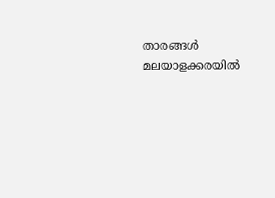താരങ്ങള്‍ മലയാളക്കരയില്‍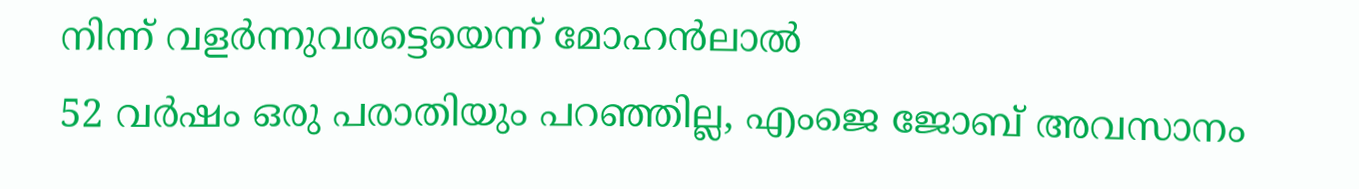നിന്ന്‌ വളര്‍ന്നുവരട്ടെയെന്ന് മോഹന്‍ലാല്‍
52 വർഷം ഒരു പരാതിയും പറഞ്ഞില്ല, എംജെ ജോബ് അവസാനം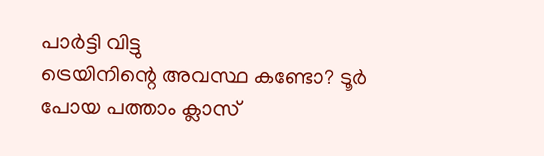പാർട്ടി വിട്ടു
ട്രെയിനിന്റെ അവസ്ഥ കണ്ടോ? ടൂര്‍ പോയ പത്താം ക്ലാസ്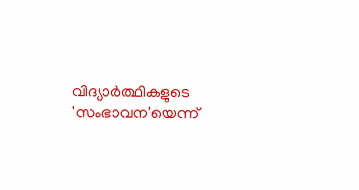വിദ്യാര്‍ത്ഥികളുടെ 'സംഭാവന'യെന്ന്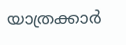യാത്രക്കാര്‍